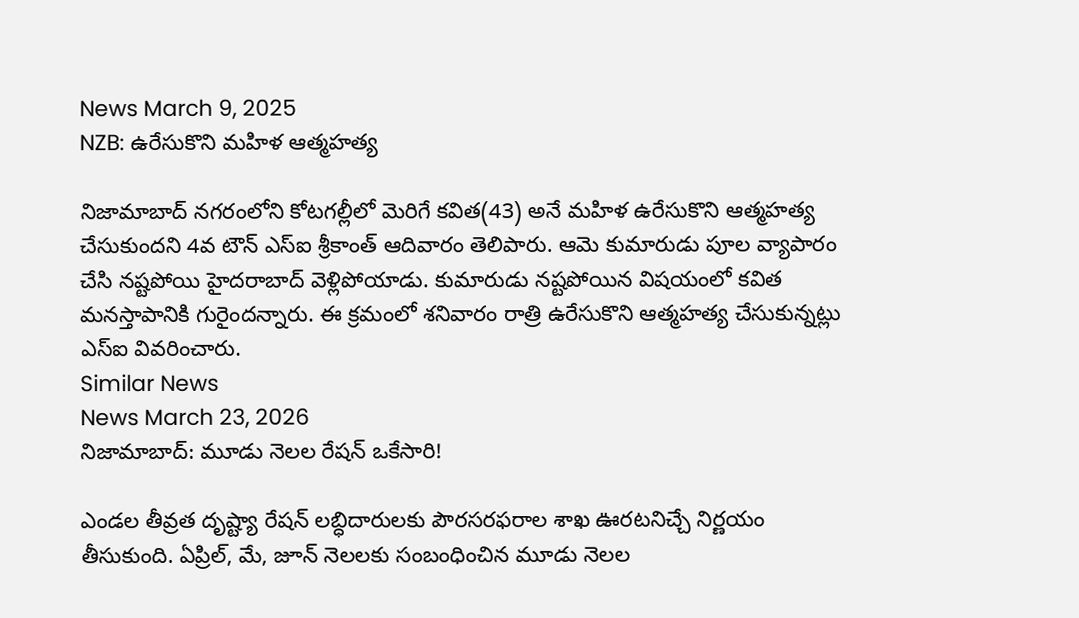News March 9, 2025
NZB: ఉరేసుకొని మహిళ ఆత్మహత్య

నిజామాబాద్ నగరంలోని కోటగల్లీలో మెరిగే కవిత(43) అనే మహిళ ఉరేసుకొని ఆత్మహత్య చేసుకుందని 4వ టౌన్ ఎస్ఐ శ్రీకాంత్ ఆదివారం తెలిపారు. ఆమె కుమారుడు పూల వ్యాపారం చేసి నష్టపోయి హైదరాబాద్ వెళ్లిపోయాడు. కుమారుడు నష్టపోయిన విషయంలో కవిత మనస్తాపానికి గురైందన్నారు. ఈ క్రమంలో శనివారం రాత్రి ఉరేసుకొని ఆత్మహత్య చేసుకున్నట్లు ఎస్ఐ వివరించారు.
Similar News
News March 23, 2026
నిజామాబాద్: మూడు నెలల రేషన్ ఒకేసారి!

ఎండల తీవ్రత దృష్ట్యా రేషన్ లబ్ధిదారులకు పౌరసరఫరాల శాఖ ఊరటనిచ్చే నిర్ణయం తీసుకుంది. ఏప్రిల్, మే, జూన్ నెలలకు సంబంధించిన మూడు నెలల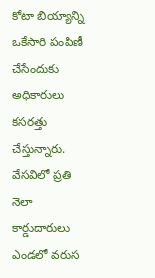కోటా బియ్యాన్ని ఒకేసారి పంపిణీ చేసేందుకు అధికారులు కసరత్తు చేస్తున్నారు. వేసవిలో ప్రతి నెలా కార్డుదారులు ఎండలో వరుస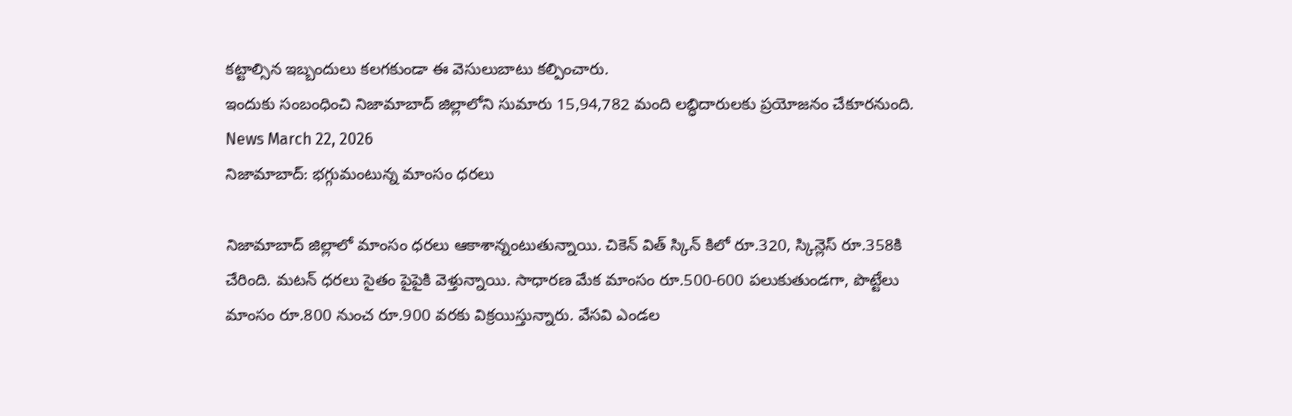కట్టాల్సిన ఇబ్బందులు కలగకుండా ఈ వెసులుబాటు కల్పించారు.
ఇందుకు సంబంధించి నిజామాబాద్ జిల్లాలోని సుమారు 15,94,782 మంది లబ్ధిదారులకు ప్రయోజనం చేకూరనుంది.
News March 22, 2026
నిజామాబాద్: భగ్గుమంటున్న మాంసం ధరలు

నిజామాబాద్ జిల్లాలో మాంసం ధరలు ఆకాశాన్నంటుతున్నాయి. చికెన్ విత్ స్కిన్ కిలో రూ.320, స్కిన్లెస్ రూ.358కి చేరింది. మటన్ ధరలు సైతం పైపైకి వెళ్తున్నాయి. సాధారణ మేక మాంసం రూ.500-600 పలుకుతుండగా, పొట్టేలు మాంసం రూ.800 నుంచ రూ.900 వరకు విక్రయిస్తున్నారు. వేసవి ఎండల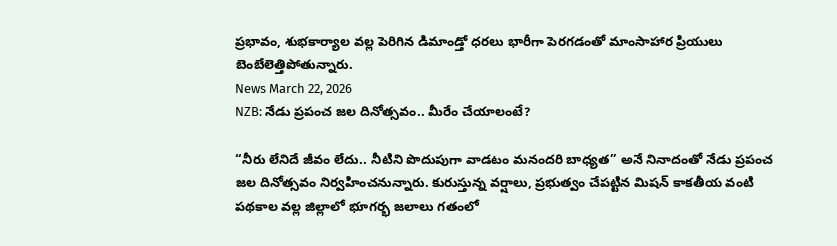ప్రభావం, శుభకార్యాల వల్ల పెరిగిన డిమాండ్తో ధరలు భారీగా పెరగడంతో మాంసాహార ప్రియులు బెంబేలెత్తిపోతున్నారు.
News March 22, 2026
NZB: నేడు ప్రపంచ జల దినోత్సవం.. మీరేం చేయాలంటే?

“నీరు లేనిదే జీవం లేదు.. నీటిని పొదుపుగా వాడటం మనందరి బాధ్యత” అనే నినాదంతో నేడు ప్రపంచ జల దినోత్సవం నిర్వహించనున్నారు. కురుస్తున్న వర్షాలు, ప్రభుత్వం చేపట్టిన మిషన్ కాకతీయ వంటి పథకాల వల్ల జిల్లాలో భూగర్భ జలాలు గతంలో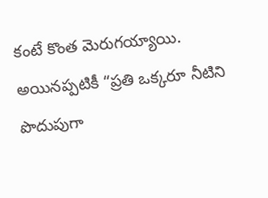కంటే కొంత మెరుగయ్యాయి. అయినప్పటికీ “ప్రతి ఒక్కరూ నీటిని పొదుపుగా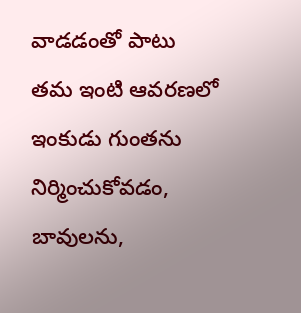వాడడంతో పాటు తమ ఇంటి ఆవరణలో ఇంకుడు గుంతను నిర్మించుకోవడం, బావులను,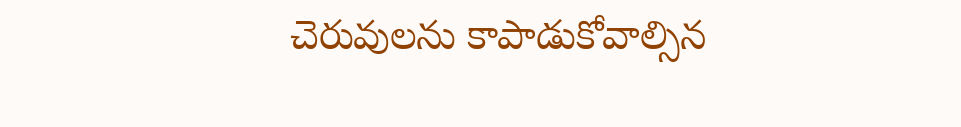చెరువులను కాపాడుకోవాల్సిన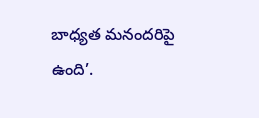బాధ్యత మనందరిపై ఉంది’.